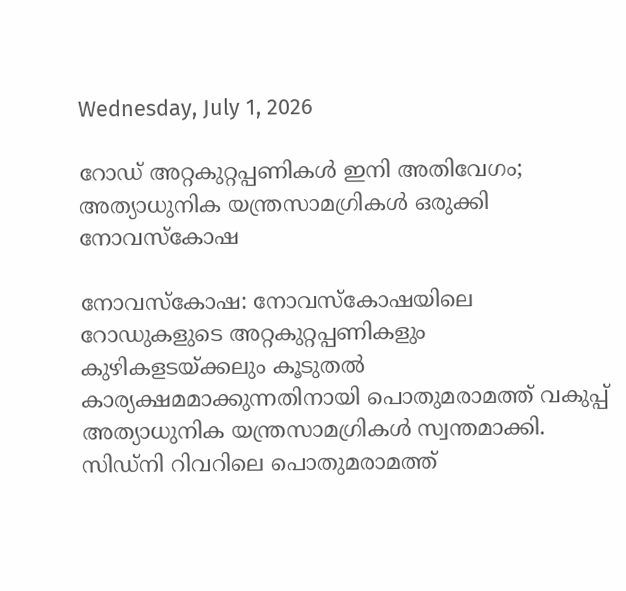Wednesday, July 1, 2026

റോഡ് അറ്റകുറ്റപ്പണികള്‍ ഇനി അതിവേഗം; അത്യാധുനിക യന്ത്രസാമഗ്രികള്‍ ഒരുക്കി നോവസ്‌കോഷ

നോവസ്‌കോഷ: നോവസ്‌കോഷയിലെ റോഡുകളുടെ അറ്റകുറ്റപ്പണികളും കുഴികളടയ്ക്കലും കൂടുതല്‍ കാര്യക്ഷമമാക്കുന്നതിനായി പൊതുമരാമത്ത് വകുപ്പ് അത്യാധുനിക യന്ത്രസാമഗ്രികള്‍ സ്വന്തമാക്കി. സിഡ്‌നി റിവറിലെ പൊതുമരാമത്ത്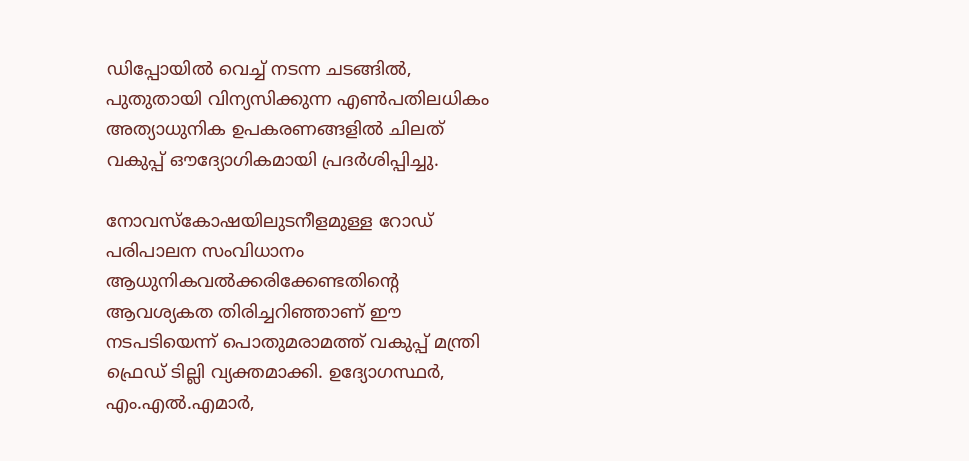ഡിപ്പോയില്‍ വെച്ച് നടന്ന ചടങ്ങില്‍, പുതുതായി വിന്യസിക്കുന്ന എണ്‍പതിലധികം അത്യാധുനിക ഉപകരണങ്ങളില്‍ ചിലത് വകുപ്പ് ഔദ്യോഗികമായി പ്രദര്‍ശിപ്പിച്ചു.

നോവസ്‌കോഷയിലുടനീളമുള്ള റോഡ് പരിപാലന സംവിധാനം ആധുനികവല്‍ക്കരിക്കേണ്ടതിന്റെ ആവശ്യകത തിരിച്ചറിഞ്ഞാണ് ഈ നടപടിയെന്ന് പൊതുമരാമത്ത് വകുപ്പ് മന്ത്രി ഫ്രെഡ് ടില്ലി വ്യക്തമാക്കി. ഉദ്യോഗസ്ഥര്‍, എം.എല്‍.എമാര്‍,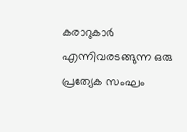കരാറുകാര്‍ എന്നിവരടങ്ങുന്ന ഒരു പ്രത്യേക സംഘം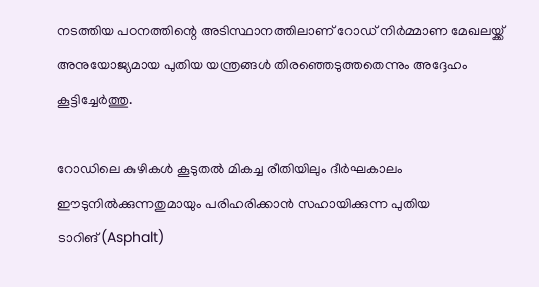നടത്തിയ പഠനത്തിന്റെ അടിസ്ഥാനത്തിലാണ് റോഡ് നിര്‍മ്മാണ മേഖലയ്ക്ക് അനുയോജ്യമായ പുതിയ യന്ത്രങ്ങള്‍ തിരഞ്ഞെടുത്തതെന്നും അദ്ദേഹം കൂട്ടിച്ചേര്‍ത്തു.

റോഡിലെ കുഴികള്‍ കൂടുതല്‍ മികച്ച രീതിയിലും ദീര്‍ഘകാലം ഈടുനില്‍ക്കുന്നതുമായും പരിഹരിക്കാന്‍ സഹായിക്കുന്ന പുതിയ ടാറിങ്(Asphalt)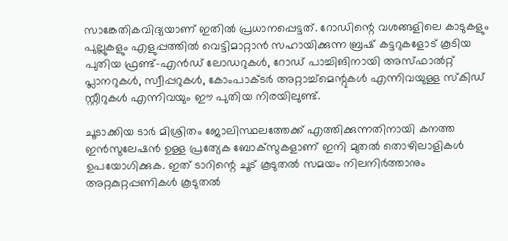സാങ്കേതികവിദ്യയാണ് ഇതില്‍ പ്രധാനപ്പെട്ടത്. റോഡിന്റെ വശങ്ങളിലെ കാടുകളും പുല്ലുകളും എളുപ്പത്തില്‍ വെട്ടിമാറ്റാന്‍ സഹായിക്കുന്ന ബ്രഷ് കട്ടറുകളോട് കൂടിയ പുതിയ ഫ്രണ്ട്-എന്‍ഡ് ലോഡറുകള്‍, റോഡ് പാച്ചിങിനായി അസ്ഫാല്‍റ്റ് പ്ലാനറുകള്‍, സ്വീപ്പറുകള്‍, കോംപാക്ടര്‍ അറ്റാച്ച്മെന്റുകള്‍ എന്നിവയുള്ള സ്‌കിഡ് സ്റ്റീറുകള്‍ എന്നിവയും ഈ പുതിയ നിരയിലുണ്ട്.

ചൂടാക്കിയ ടാര്‍ മിശ്രിതം ജോലിസ്ഥലത്തേക്ക് എത്തിക്കുന്നതിനായി കനത്ത ഇന്‍സുലേഷന്‍ ഉള്ള പ്രത്യേക ബോക്‌സുകളാണ് ഇനി മുതല്‍ തൊഴിലാളികള്‍ ഉപയോഗിക്കുക. ഇത് ടാറിന്റെ ചൂട് കൂടുതല്‍ സമയം നിലനിര്‍ത്താനും അറ്റകുറ്റപ്പണികള്‍ കൂടുതല്‍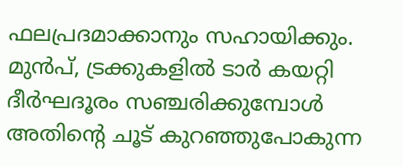ഫലപ്രദമാക്കാനും സഹായിക്കും. മുന്‍പ്, ട്രക്കുകളില്‍ ടാര്‍ കയറ്റി ദീര്‍ഘദൂരം സഞ്ചരിക്കുമ്പോള്‍ അതിന്റെ ചൂട് കുറഞ്ഞുപോകുന്ന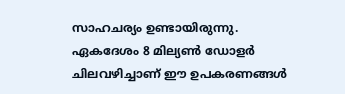സാഹചര്യം ഉണ്ടായിരുന്നു. ഏകദേശം 8 മില്യണ്‍ ഡോളര്‍ ചിലവഴിച്ചാണ് ഈ ഉപകരണങ്ങള്‍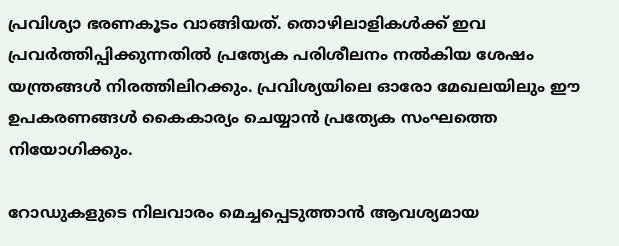പ്രവിശ്യാ ഭരണകൂടം വാങ്ങിയത്. തൊഴിലാളികള്‍ക്ക് ഇവ പ്രവര്‍ത്തിപ്പിക്കുന്നതില്‍ പ്രത്യേക പരിശീലനം നല്‍കിയ ശേഷം യന്ത്രങ്ങള്‍ നിരത്തിലിറക്കും. പ്രവിശ്യയിലെ ഓരോ മേഖലയിലും ഈ ഉപകരണങ്ങള്‍ കൈകാര്യം ചെയ്യാന്‍ പ്രത്യേക സംഘത്തെ നിയോഗിക്കും.

റോഡുകളുടെ നിലവാരം മെച്ചപ്പെടുത്താന്‍ ആവശ്യമായ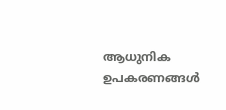ആധുനിക ഉപകരണങ്ങള്‍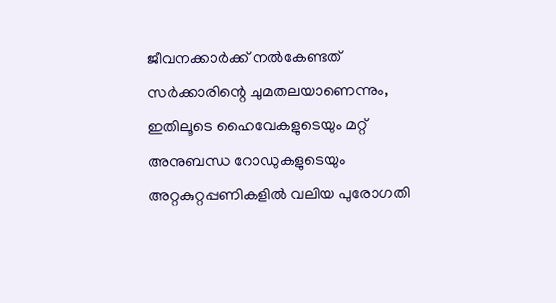ജീവനക്കാര്‍ക്ക് നല്‍കേണ്ടത് സര്‍ക്കാരിന്റെ ചുമതലയാണെന്നും, ഇതിലൂടെ ഹൈവേകളുടെയും മറ്റ് അനുബന്ധ റോഡുകളുടെയും അറ്റകുറ്റപ്പണികളില്‍ വലിയ പുരോഗതി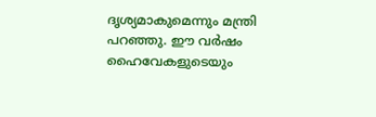ദൃശ്യമാകുമെന്നും മന്ത്രി പറഞ്ഞു. ഈ വര്‍ഷം ഹൈവേകളുടെയും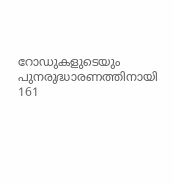റോഡുകളുടെയും പുനരുദ്ധാരണത്തിനായി 161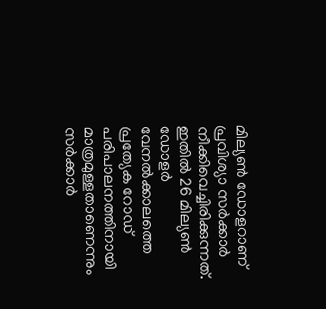മില്യണ്‍ ഡോളറാണ് പ്രവിശ്യാ സര്‍ക്കാര്‍ നീക്കിവെച്ചിരിക്കുന്നത്. ഇതില്‍ 26 മില്യണ്‍ ഡോളര്‍ വേനല്‍ക്കാലത്തെ പ്രത്യേക റോഡ് പരിപാലനത്തിനായി മാത്രമുള്ളതാണെന്നും സര്‍ക്കാര്‍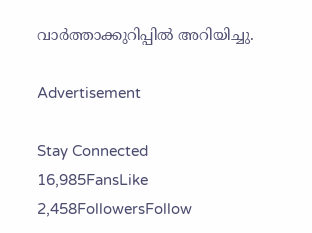വാര്‍ത്താക്കുറിപ്പില്‍ അറിയിച്ചു.

Advertisement

Stay Connected
16,985FansLike
2,458FollowersFollow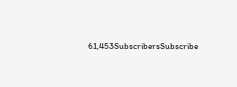61,453SubscribersSubscribe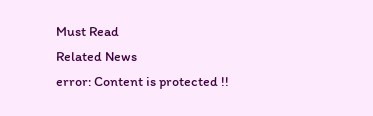Must Read
Related News
error: Content is protected !!